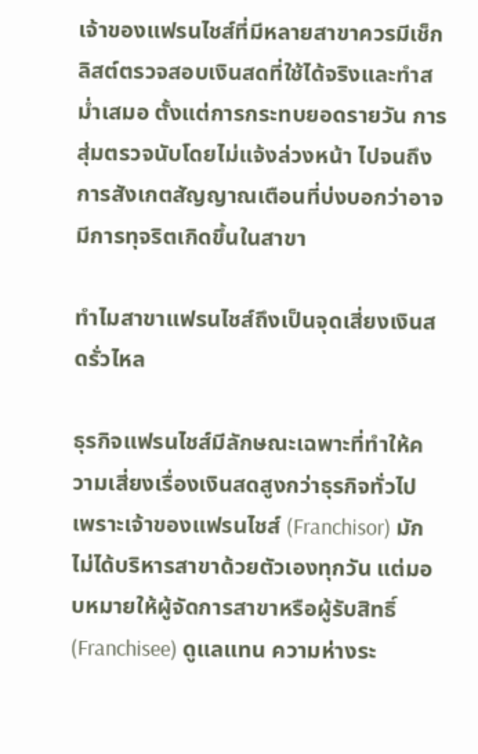เจ้าของแฟรนไชส์ที่มีหลายสาขาควรมีเช็กลิสต์ตรวจสอบเงินสดที่ใช้ได้จริงและทำสม่ำเสมอ ตั้งแต่การกระทบยอดรายวัน การสุ่มตรวจนับโดยไม่แจ้งล่วงหน้า ไปจนถึงการสังเกตสัญญาณเตือนที่บ่งบอกว่าอาจมีการทุจริตเกิดขึ้นในสาขา

ทำไมสาขาแฟรนไชส์ถึงเป็นจุดเสี่ยงเงินสดรั่วไหล

ธุรกิจแฟรนไชส์มีลักษณะเฉพาะที่ทำให้ความเสี่ยงเรื่องเงินสดสูงกว่าธุรกิจทั่วไป เพราะเจ้าของแฟรนไชส์ (Franchisor) มักไม่ได้บริหารสาขาด้วยตัวเองทุกวัน แต่มอบหมายให้ผู้จัดการสาขาหรือผู้รับสิทธิ์ (Franchisee) ดูแลแทน ความห่างระ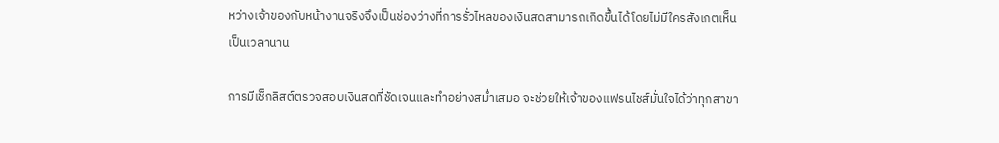หว่างเจ้าของกับหน้างานจริงจึงเป็นช่องว่างที่การรั่วไหลของเงินสดสามารถเกิดขึ้นได้โดยไม่มีใครสังเกตเห็นเป็นเวลานาน

การมีเช็กลิสต์ตรวจสอบเงินสดที่ชัดเจนและทำอย่างสม่ำเสมอ จะช่วยให้เจ้าของแฟรนไชส์มั่นใจได้ว่าทุกสาขา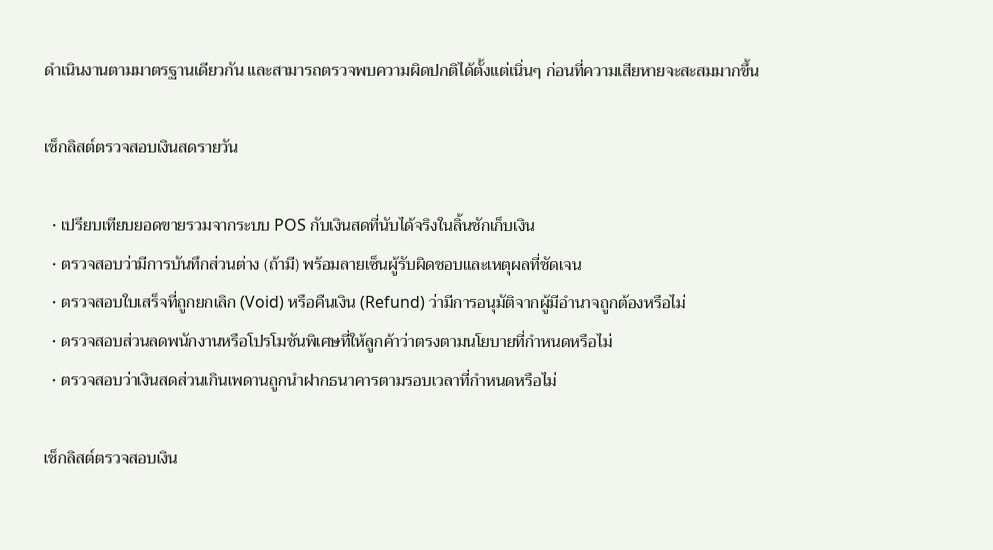ดำเนินงานตามมาตรฐานเดียวกัน และสามารถตรวจพบความผิดปกติได้ตั้งแต่เนิ่นๆ ก่อนที่ความเสียหายจะสะสมมากขึ้น

เช็กลิสต์ตรวจสอบเงินสดรายวัน

  • เปรียบเทียบยอดขายรวมจากระบบ POS กับเงินสดที่นับได้จริงในลิ้นชักเก็บเงิน
  • ตรวจสอบว่ามีการบันทึกส่วนต่าง (ถ้ามี) พร้อมลายเซ็นผู้รับผิดชอบและเหตุผลที่ชัดเจน
  • ตรวจสอบใบเสร็จที่ถูกยกเลิก (Void) หรือคืนเงิน (Refund) ว่ามีการอนุมัติจากผู้มีอำนาจถูกต้องหรือไม่
  • ตรวจสอบส่วนลดพนักงานหรือโปรโมชันพิเศษที่ให้ลูกค้าว่าตรงตามนโยบายที่กำหนดหรือไม่
  • ตรวจสอบว่าเงินสดส่วนเกินเพดานถูกนำฝากธนาคารตามรอบเวลาที่กำหนดหรือไม่

เช็กลิสต์ตรวจสอบเงิน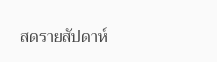สดรายสัปดาห์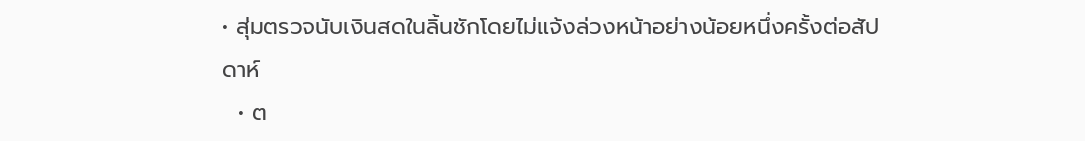• สุ่มตรวจนับเงินสดในลิ้นชักโดยไม่แจ้งล่วงหน้าอย่างน้อยหนึ่งครั้งต่อสัปดาห์
  • ต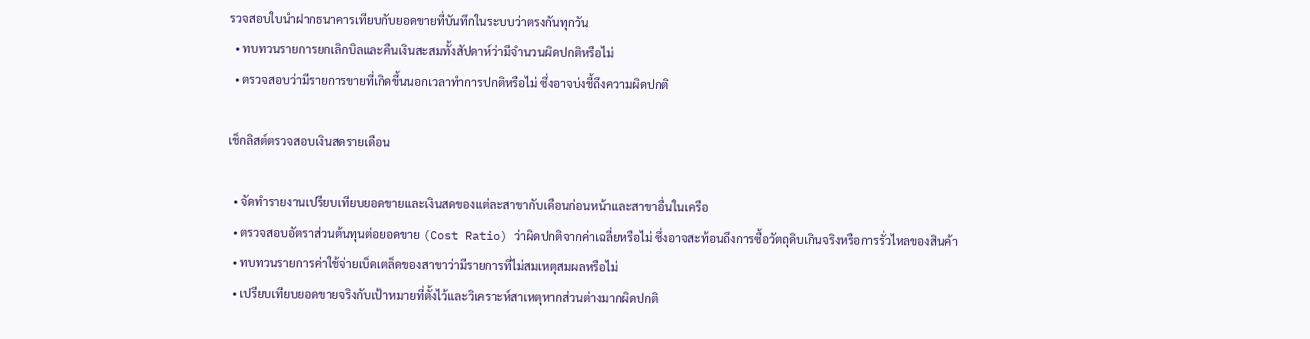รวจสอบใบนำฝากธนาคารเทียบกับยอดขายที่บันทึกในระบบว่าตรงกันทุกวัน
  • ทบทวนรายการยกเลิกบิลและคืนเงินสะสมทั้งสัปดาห์ว่ามีจำนวนผิดปกติหรือไม่
  • ตรวจสอบว่ามีรายการขายที่เกิดขึ้นนอกเวลาทำการปกติหรือไม่ ซึ่งอาจบ่งชี้ถึงความผิดปกติ

เช็กลิสต์ตรวจสอบเงินสดรายเดือน

  • จัดทำรายงานเปรียบเทียบยอดขายและเงินสดของแต่ละสาขากับเดือนก่อนหน้าและสาขาอื่นในเครือ
  • ตรวจสอบอัตราส่วนต้นทุนต่อยอดขาย (Cost Ratio) ว่าผิดปกติจากค่าเฉลี่ยหรือไม่ ซึ่งอาจสะท้อนถึงการซื้อวัตถุดิบเกินจริงหรือการรั่วไหลของสินค้า
  • ทบทวนรายการค่าใช้จ่ายเบ็ดเตล็ดของสาขาว่ามีรายการที่ไม่สมเหตุสมผลหรือไม่
  • เปรียบเทียบยอดขายจริงกับเป้าหมายที่ตั้งไว้และวิเคราะห์สาเหตุหากส่วนต่างมากผิดปกติ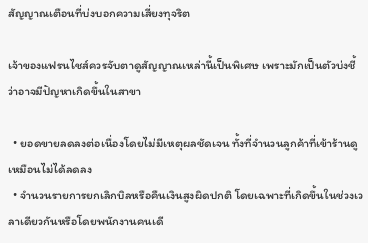สัญญาณเตือนที่บ่งบอกความเสี่ยงทุจริต

เจ้าของแฟรนไชส์ควรจับตาดูสัญญาณเหล่านี้เป็นพิเศษ เพราะมักเป็นตัวบ่งชี้ว่าอาจมีปัญหาเกิดขึ้นในสาขา

  • ยอดขายลดลงต่อเนื่องโดยไม่มีเหตุผลชัดเจน ทั้งที่จำนวนลูกค้าที่เข้าร้านดูเหมือนไม่ได้ลดลง
  • จำนวนรายการยกเลิกบิลหรือคืนเงินสูงผิดปกติ โดยเฉพาะที่เกิดขึ้นในช่วงเวลาเดียวกันหรือโดยพนักงานคนเดี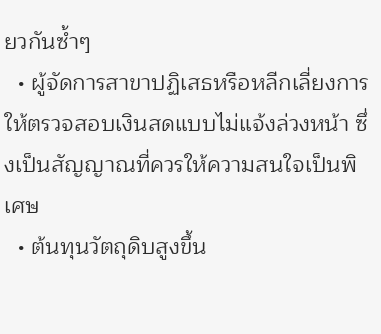ยวกันซ้ำๆ
  • ผู้จัดการสาขาปฏิเสธหรือหลีกเลี่ยงการให้ตรวจสอบเงินสดแบบไม่แจ้งล่วงหน้า ซึ่งเป็นสัญญาณที่ควรให้ความสนใจเป็นพิเศษ
  • ต้นทุนวัตถุดิบสูงขึ้น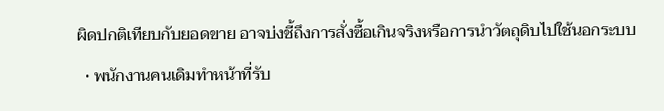ผิดปกติเทียบกับยอดขาย อาจบ่งชี้ถึงการสั่งซื้อเกินจริงหรือการนำวัตถุดิบไปใช้นอกระบบ
  • พนักงานคนเดิมทำหน้าที่รับ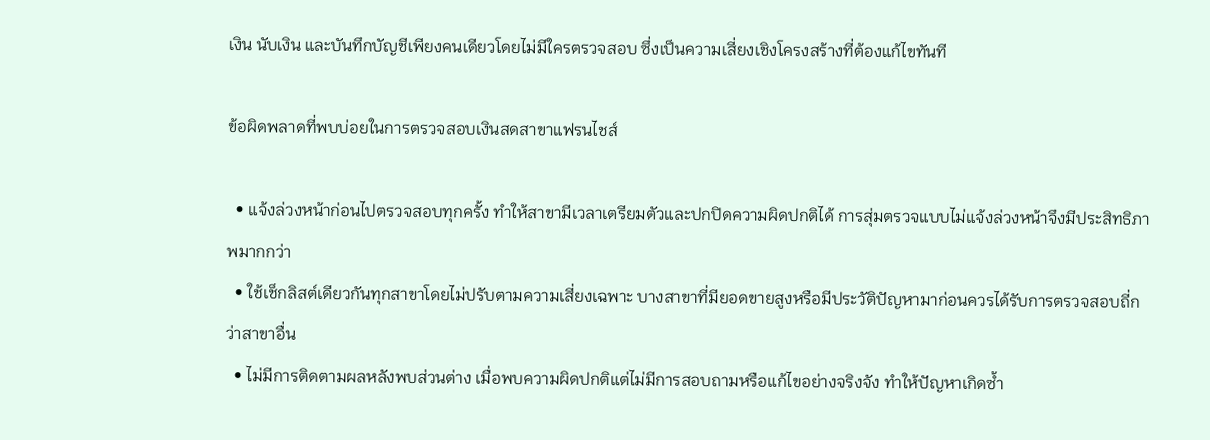เงิน นับเงิน และบันทึกบัญชีเพียงคนเดียวโดยไม่มีใครตรวจสอบ ซึ่งเป็นความเสี่ยงเชิงโครงสร้างที่ต้องแก้ไขทันที

ข้อผิดพลาดที่พบบ่อยในการตรวจสอบเงินสดสาขาแฟรนไชส์

  • แจ้งล่วงหน้าก่อนไปตรวจสอบทุกครั้ง ทำให้สาขามีเวลาเตรียมตัวและปกปิดความผิดปกติได้ การสุ่มตรวจแบบไม่แจ้งล่วงหน้าจึงมีประสิทธิภาพมากกว่า
  • ใช้เช็กลิสต์เดียวกันทุกสาขาโดยไม่ปรับตามความเสี่ยงเฉพาะ บางสาขาที่มียอดขายสูงหรือมีประวัติปัญหามาก่อนควรได้รับการตรวจสอบถี่กว่าสาขาอื่น
  • ไม่มีการติดตามผลหลังพบส่วนต่าง เมื่อพบความผิดปกติแต่ไม่มีการสอบถามหรือแก้ไขอย่างจริงจัง ทำให้ปัญหาเกิดซ้ำ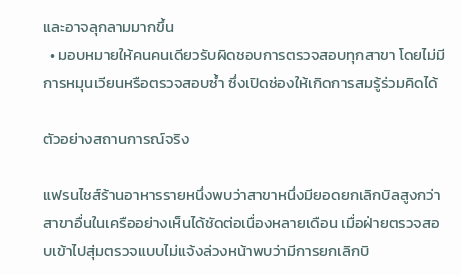และอาจลุกลามมากขึ้น
  • มอบหมายให้คนคนเดียวรับผิดชอบการตรวจสอบทุกสาขา โดยไม่มีการหมุนเวียนหรือตรวจสอบซ้ำ ซึ่งเปิดช่องให้เกิดการสมรู้ร่วมคิดได้

ตัวอย่างสถานการณ์จริง

แฟรนไชส์ร้านอาหารรายหนึ่งพบว่าสาขาหนึ่งมียอดยกเลิกบิลสูงกว่าสาขาอื่นในเครืออย่างเห็นได้ชัดต่อเนื่องหลายเดือน เมื่อฝ่ายตรวจสอบเข้าไปสุ่มตรวจแบบไม่แจ้งล่วงหน้าพบว่ามีการยกเลิกบิ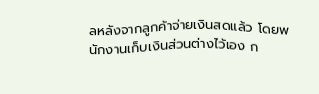ลหลังจากลูกค้าจ่ายเงินสดแล้ว โดยพนักงานเก็บเงินส่วนต่างไว้เอง ก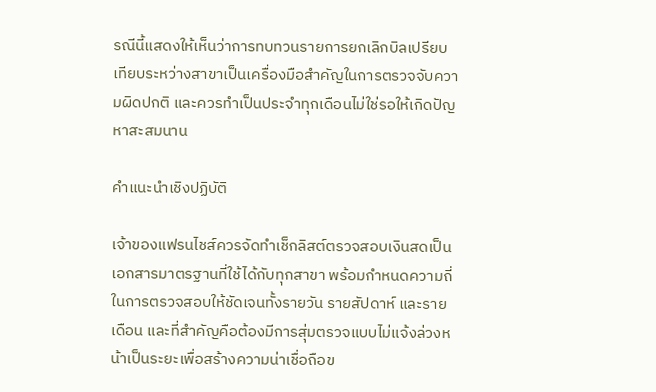รณีนี้แสดงให้เห็นว่าการทบทวนรายการยกเลิกบิลเปรียบเทียบระหว่างสาขาเป็นเครื่องมือสำคัญในการตรวจจับความผิดปกติ และควรทำเป็นประจำทุกเดือนไม่ใช่รอให้เกิดปัญหาสะสมนาน

คำแนะนำเชิงปฏิบัติ

เจ้าของแฟรนไชส์ควรจัดทำเช็กลิสต์ตรวจสอบเงินสดเป็นเอกสารมาตรฐานที่ใช้ได้กับทุกสาขา พร้อมกำหนดความถี่ในการตรวจสอบให้ชัดเจนทั้งรายวัน รายสัปดาห์ และรายเดือน และที่สำคัญคือต้องมีการสุ่มตรวจแบบไม่แจ้งล่วงหน้าเป็นระยะเพื่อสร้างความน่าเชื่อถือข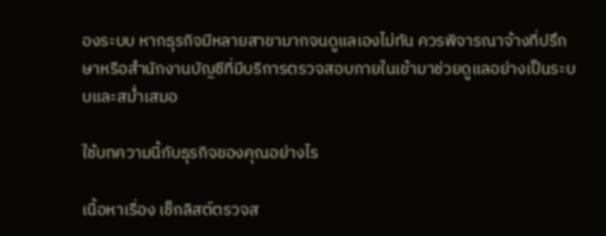องระบบ หากธุรกิจมีหลายสาขามากจนดูแลเองไม่ทัน ควรพิจารณาจ้างที่ปรึกษาหรือสำนักงานบัญชีที่มีบริการตรวจสอบภายในเข้ามาช่วยดูแลอย่างเป็นระบบและสม่ำเสมอ

ใช้บทความนี้กับธุรกิจของคุณอย่างไร

เนื้อหาเรื่อง เช็กลิสต์ตรวจส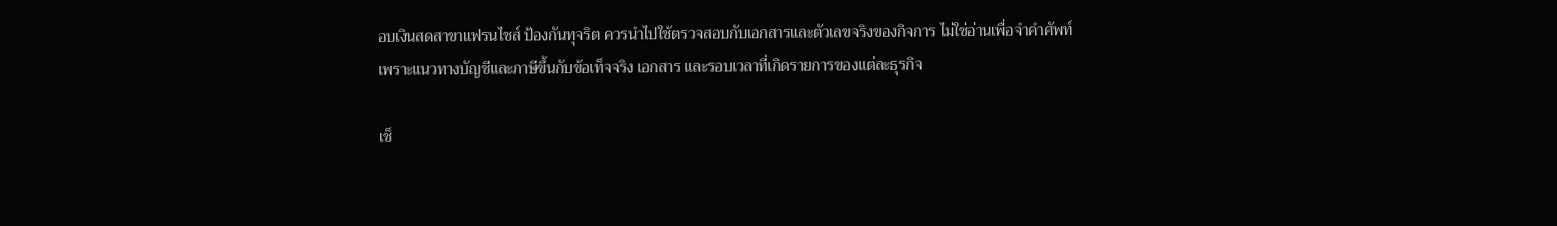อบเงินสดสาขาแฟรนไชส์ ป้องกันทุจริต ควรนำไปใช้ตรวจสอบกับเอกสารและตัวเลขจริงของกิจการ ไม่ใช่อ่านเพื่อจำคำศัพท์ เพราะแนวทางบัญชีและภาษีขึ้นกับข้อเท็จจริง เอกสาร และรอบเวลาที่เกิดรายการของแต่ละธุรกิจ

เช็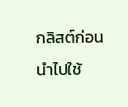กลิสต์ก่อนนำไปใช้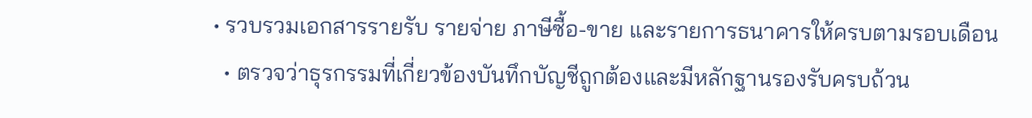• รวบรวมเอกสารรายรับ รายจ่าย ภาษีซื้อ-ขาย และรายการธนาคารให้ครบตามรอบเดือน
  • ตรวจว่าธุรกรรมที่เกี่ยวข้องบันทึกบัญชีถูกต้องและมีหลักฐานรองรับครบถ้วน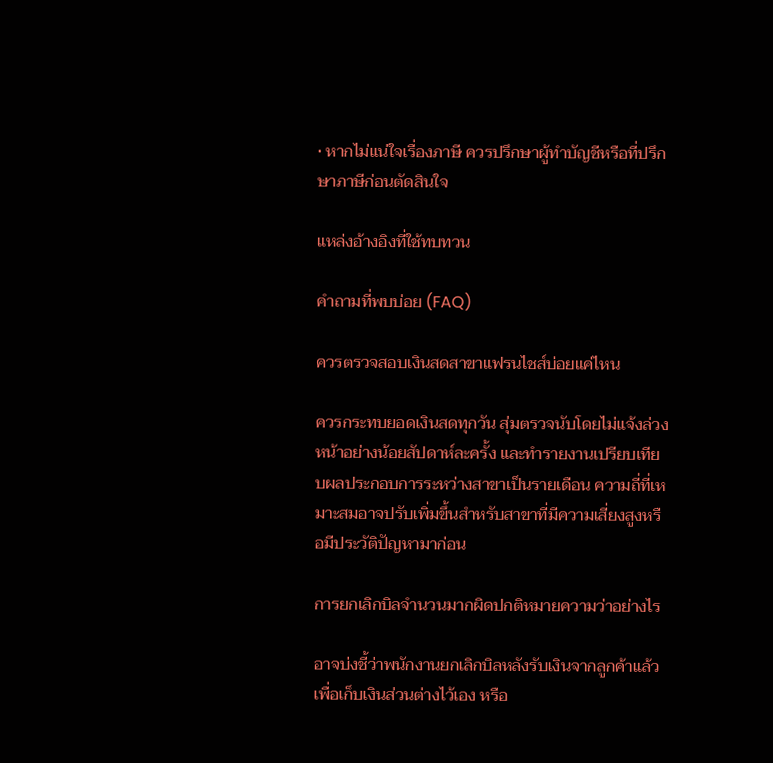• หากไม่แน่ใจเรื่องภาษี ควรปรึกษาผู้ทำบัญชีหรือที่ปรึกษาภาษีก่อนตัดสินใจ

แหล่งอ้างอิงที่ใช้ทบทวน

คำถามที่พบบ่อย (FAQ)

ควรตรวจสอบเงินสดสาขาแฟรนไชส์บ่อยแค่ไหน

ควรกระทบยอดเงินสดทุกวัน สุ่มตรวจนับโดยไม่แจ้งล่วงหน้าอย่างน้อยสัปดาห์ละครั้ง และทำรายงานเปรียบเทียบผลประกอบการระหว่างสาขาเป็นรายเดือน ความถี่ที่เหมาะสมอาจปรับเพิ่มขึ้นสำหรับสาขาที่มีความเสี่ยงสูงหรือมีประวัติปัญหามาก่อน

การยกเลิกบิลจำนวนมากผิดปกติหมายความว่าอย่างไร

อาจบ่งชี้ว่าพนักงานยกเลิกบิลหลังรับเงินจากลูกค้าแล้วเพื่อเก็บเงินส่วนต่างไว้เอง หรือ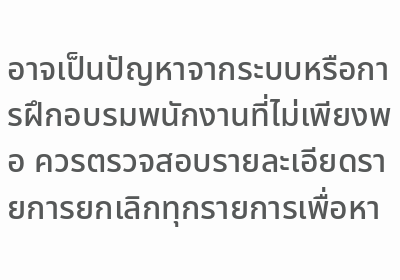อาจเป็นปัญหาจากระบบหรือการฝึกอบรมพนักงานที่ไม่เพียงพอ ควรตรวจสอบรายละเอียดรายการยกเลิกทุกรายการเพื่อหา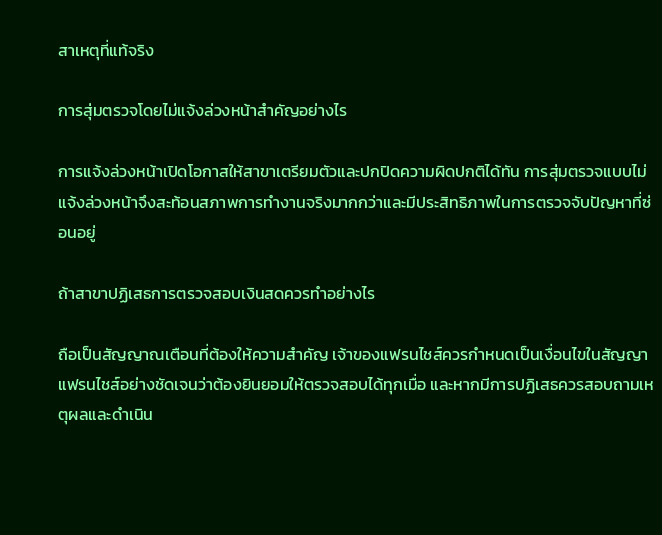สาเหตุที่แท้จริง

การสุ่มตรวจโดยไม่แจ้งล่วงหน้าสำคัญอย่างไร

การแจ้งล่วงหน้าเปิดโอกาสให้สาขาเตรียมตัวและปกปิดความผิดปกติได้ทัน การสุ่มตรวจแบบไม่แจ้งล่วงหน้าจึงสะท้อนสภาพการทำงานจริงมากกว่าและมีประสิทธิภาพในการตรวจจับปัญหาที่ซ่อนอยู่

ถ้าสาขาปฏิเสธการตรวจสอบเงินสดควรทำอย่างไร

ถือเป็นสัญญาณเตือนที่ต้องให้ความสำคัญ เจ้าของแฟรนไชส์ควรกำหนดเป็นเงื่อนไขในสัญญาแฟรนไชส์อย่างชัดเจนว่าต้องยินยอมให้ตรวจสอบได้ทุกเมื่อ และหากมีการปฏิเสธควรสอบถามเหตุผลและดำเนิน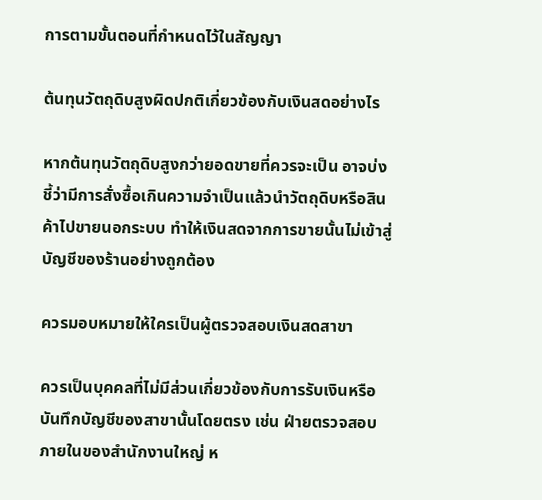การตามขั้นตอนที่กำหนดไว้ในสัญญา

ต้นทุนวัตถุดิบสูงผิดปกติเกี่ยวข้องกับเงินสดอย่างไร

หากต้นทุนวัตถุดิบสูงกว่ายอดขายที่ควรจะเป็น อาจบ่งชี้ว่ามีการสั่งซื้อเกินความจำเป็นแล้วนำวัตถุดิบหรือสินค้าไปขายนอกระบบ ทำให้เงินสดจากการขายนั้นไม่เข้าสู่บัญชีของร้านอย่างถูกต้อง

ควรมอบหมายให้ใครเป็นผู้ตรวจสอบเงินสดสาขา

ควรเป็นบุคคลที่ไม่มีส่วนเกี่ยวข้องกับการรับเงินหรือบันทึกบัญชีของสาขานั้นโดยตรง เช่น ฝ่ายตรวจสอบภายในของสำนักงานใหญ่ ห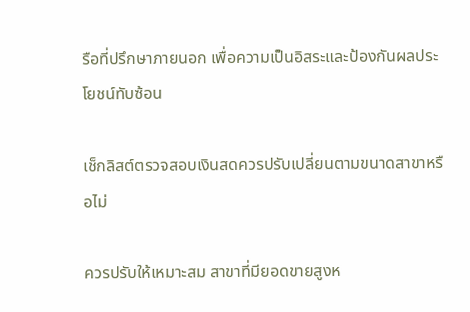รือที่ปรึกษาภายนอก เพื่อความเป็นอิสระและป้องกันผลประโยชน์ทับซ้อน

เช็กลิสต์ตรวจสอบเงินสดควรปรับเปลี่ยนตามขนาดสาขาหรือไม่

ควรปรับให้เหมาะสม สาขาที่มียอดขายสูงห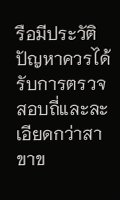รือมีประวัติปัญหาควรได้รับการตรวจสอบถี่และละเอียดกว่าสาขาข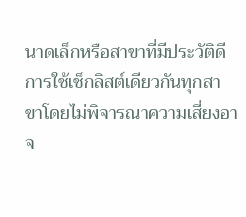นาดเล็กหรือสาขาที่มีประวัติดี การใช้เช็กลิสต์เดียวกันทุกสาขาโดยไม่พิจารณาความเสี่ยงอาจ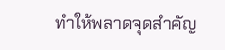ทำให้พลาดจุดสำคัญ